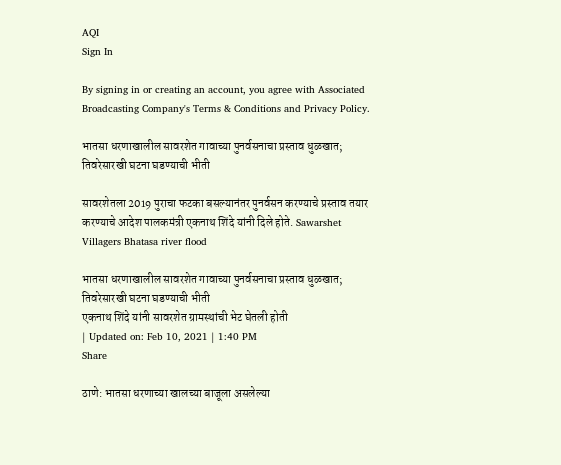AQI
Sign In

By signing in or creating an account, you agree with Associated Broadcasting Company's Terms & Conditions and Privacy Policy.

भातसा धरणाखालील सावरशेत गावाच्या पुनर्वसनाचा प्रस्ताव धुळखात; तिवरेसारखी घटना घडण्याची भीती

सावरशेतला 2019 पुराचा फटका बसल्यानंतर पुनर्वसन करण्याचे प्रस्ताव तयार करण्याचे आदेश पालकमंत्री एकनाथ शिंदे यांनी दिले होते. Sawarshet Villagers Bhatasa river flood

भातसा धरणाखालील सावरशेत गावाच्या पुनर्वसनाचा प्रस्ताव धुळखात; तिवरेसारखी घटना घडण्याची भीती
एकनाथ शिंदे यांनी सावरशेत ग्रामस्थांची भेट घेतली होती
| Updated on: Feb 10, 2021 | 1:40 PM
Share

ठाणे: भातसा धरणाच्या खालच्या बाजूला असलेल्या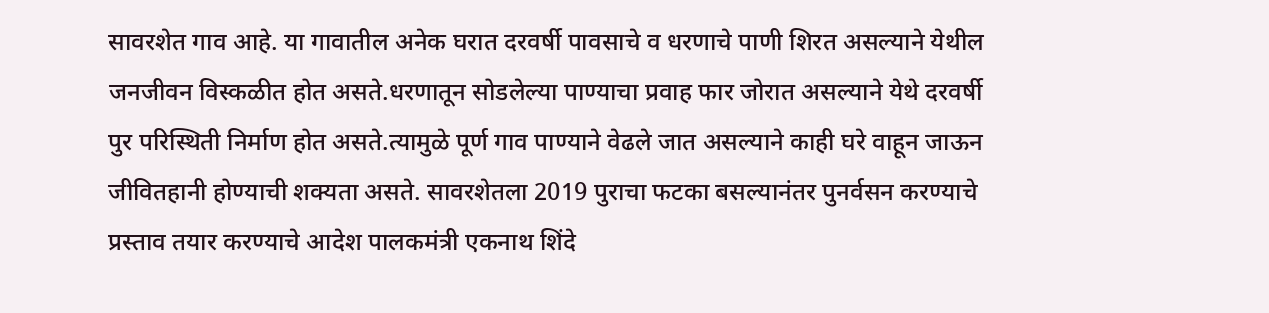सावरशेत गाव आहे. या गावातील अनेक घरात दरवर्षी पावसाचे व धरणाचे पाणी शिरत असल्याने येथील जनजीवन विस्कळीत होत असते.धरणातून सोडलेल्या पाण्याचा प्रवाह फार जोरात असल्याने येथे दरवर्षी पुर परिस्थिती निर्माण होत असते.त्यामुळे पूर्ण गाव पाण्याने वेढले जात असल्याने काही घरे वाहून जाऊन जीवितहानी होण्याची शक्यता असते. सावरशेतला 2019 पुराचा फटका बसल्यानंतर पुनर्वसन करण्याचे प्रस्ताव तयार करण्याचे आदेश पालकमंत्री एकनाथ शिंदे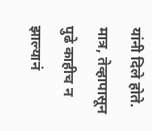यांनी दिले होते. मात्र, तेव्हापासून पुढे काहीच न झाल्यानं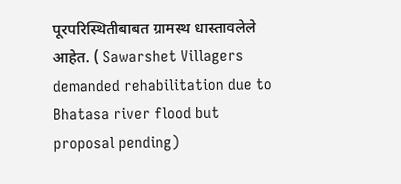पूरपरिस्थितीबाबत ग्रामस्थ धास्तावलेले आहेत. ( Sawarshet Villagers demanded rehabilitation due to Bhatasa river flood but proposal pending)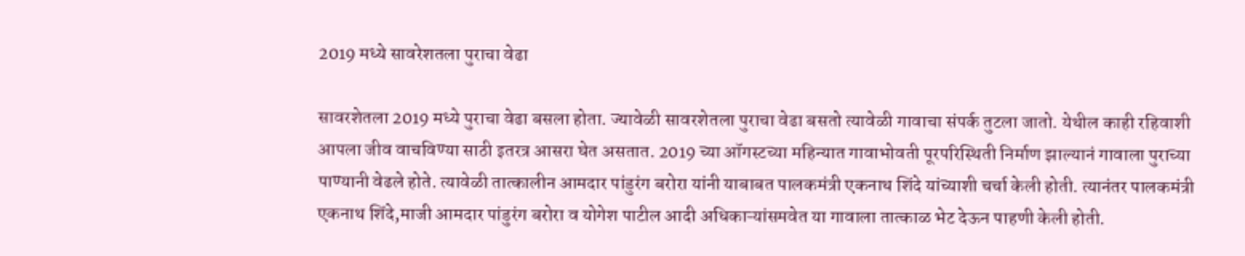2019 मध्ये सावरेशतला पुराचा वेढा

सावरशेतला 2019 मध्ये पुराचा वेढा बसला होता. ज्यावेळी सावरशेतला पुराचा वेढा बसतो त्यावेळी गावाचा संपर्क तुटला जातो. येथील काही रहिवाशी आपला जीव वाचविण्या साठी इतरत्र आसरा घेत असतात. 2019 च्या ऑगस्टच्या महिन्यात गावाभोवती पूरपरिस्थिती निर्माण झाल्यानं गावाला पुराच्या पाण्यानी वेढले होते. त्यावेळी तात्कालीन आमदार पांडुरंग बरोरा यांनी याबाबत पालकमंत्री एकनाथ शिंदे यांच्याशी चर्चा केली होती. त्यानंतर पालकमंत्री एकनाथ शिंदे,माजी आमदार पांडुरंग बरोरा व योगेश पाटील आदी अधिकाऱ्यांसमवेत या गावाला तात्काळ भेट देऊन पाहणी केली होती.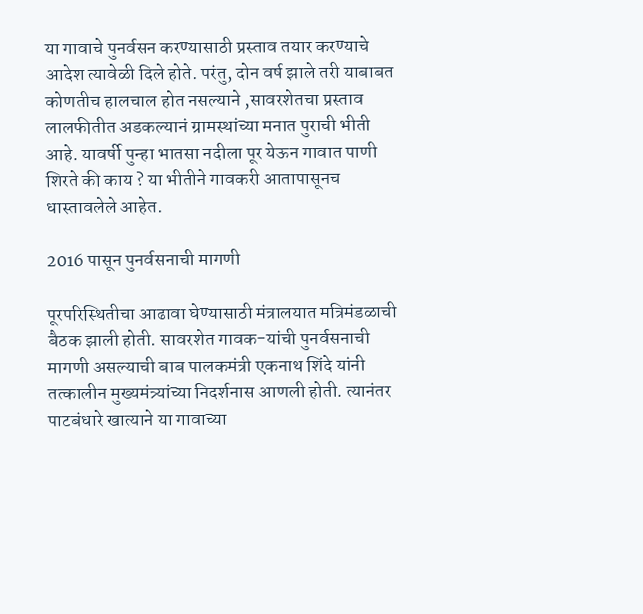या गावाचे पुनर्वसन करण्यासाठी प्रस्ताव तयार करण्याचे आदेश त्यावेळी दिले होते. परंतु, दोन वर्ष झाले तरी याबाबत कोणतीच हालचाल होत नसल्याने ,सावरशेतचा प्रस्ताव लालफीतीत अडकल्यानं ग्रामस्थांच्या मनात पुराची भीती आहे. यावर्षी पुन्हा भातसा नदीला पूर येऊन गावात पाणी शिरते की काय ? या भीतीने गावकरी आतापासूनच धास्तावलेले आहेत.

2016 पासून पुनर्वसनाची मागणी

पूरपरिस्थितीचा आढावा घेण्यासाठी मंत्रालयात मत्रिमंडळाची बैठक झाली होती. सावरशेत गावक-यांची पुनर्वसनाची मागणी असल्याची बाब पालकमंत्री एकनाथ शिंदे यांनी तत्कालीन मुख्यमंत्र्यांच्या निदर्शनास आणली होती. त्यानंतर पाटबंधारे खात्याने या गावाच्या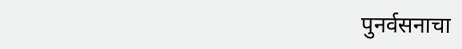पुनर्वसनाचा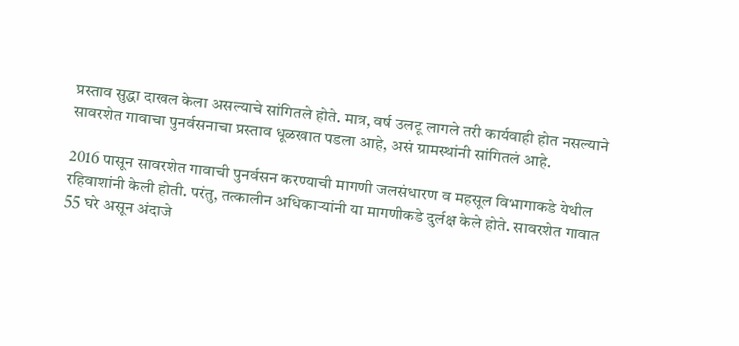प्रस्ताव सुद्धा दाखल केला असल्याचे सांगितले होते. मात्र, वर्ष उलटू लागले तरी कार्यवाही होत नसल्याने सावरशेत गावाचा पुनर्वसनाचा प्रस्ताव धूळखात पडला आहे, असं ग्रामस्थांनी सांगितलं आहे.

2016 पासून सावरशेत गावाची पुनर्वसन करण्याची मागणी जलसंधारण व महसूल विभागाकडे येथील रहिवाशांनी केली होती. परंतु, तत्कालीन अधिकाऱ्यांनी या मागणीकडे दुर्लक्ष केले होते. सावरशेत गावात 55 घरे असून अंदाजे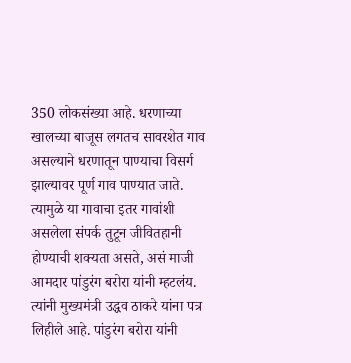350 लोकसंख्या आहे. धरणाच्या खालच्या बाजूस लगतच सावरशेत गाव असल्याने धरणातून पाण्याचा विसर्ग झाल्यावर पूर्ण गाव पाण्यात जाते. त्यामुळे या गावाचा इतर गावांशी असलेला संपर्क तुटून जीवितहानी होण्याची शक्यता असते, असं माजी आमदार पांडुरंग बरोरा यांनी म्हटलंय. त्यांनी मुख्यमंत्री उद्धव ठाकरे यांना पत्र लिहीले आहे. पांडुरंग बरोरा यांनी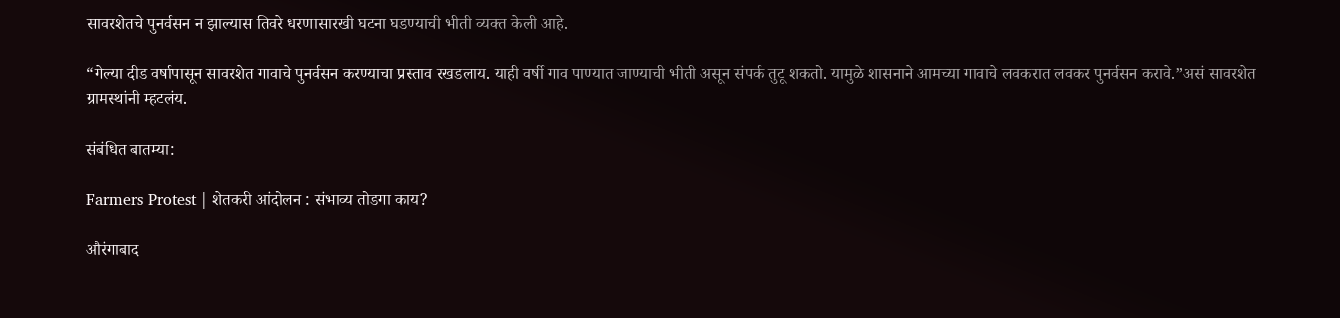सावरशेतचे पुनर्वसन न झाल्यास तिवरे धरणासारखी घटना घडण्याची भीती व्यक्त केली आहे.

“गेल्या दीड वर्षापासून सावरशेत गावाचे पुनर्वसन करण्याचा प्रस्ताव रखडलाय. याही वर्षी गाव पाण्यात जाण्याची भीती असून संपर्क तुटू शकतो. यामुळे शासनाने आमच्या गावाचे लवकरात लवकर पुनर्वसन करावे.”असं सावरशेत ग्रामस्थांनी म्हटलंय.

संबंधित बातम्या:

Farmers Protest | शेतकरी आंदोलन : संभाव्य तोडगा काय?

औरंगाबाद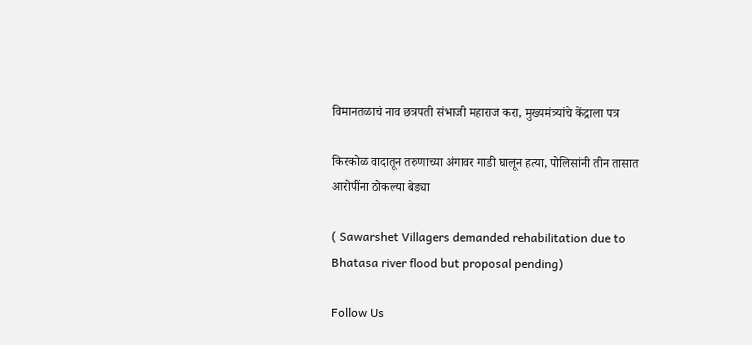विमानतळाचं नाव छत्रपती संभाजी महाराज करा, मुख्यमंत्र्यांचे केंद्राला पत्र

किरकोळ वादातून तरुणाच्या अंगावर गाडी घालून हत्या, पोलिसांनी तीन तासात आरोपींना ठोकल्या बेड्या

( Sawarshet Villagers demanded rehabilitation due to Bhatasa river flood but proposal pending)

Follow Us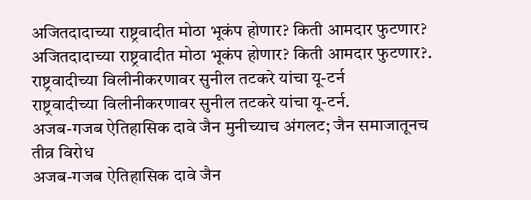अजितदादाच्या राष्ट्रवादीत मोठा भूकंप होणार? किती आमदार फुटणार?
अजितदादाच्या राष्ट्रवादीत मोठा भूकंप होणार? किती आमदार फुटणार?.
राष्ट्रवादीच्या विलीनीकरणावर सुनील तटकरे यांचा यू-टर्न
राष्ट्रवादीच्या विलीनीकरणावर सुनील तटकरे यांचा यू-टर्न.
अजब-गजब ऐतिहासिक दावे जैन मुनीच्याच अंगलट; जैन समाजातूनच तीव्र विरोध
अजब-गजब ऐतिहासिक दावे जैन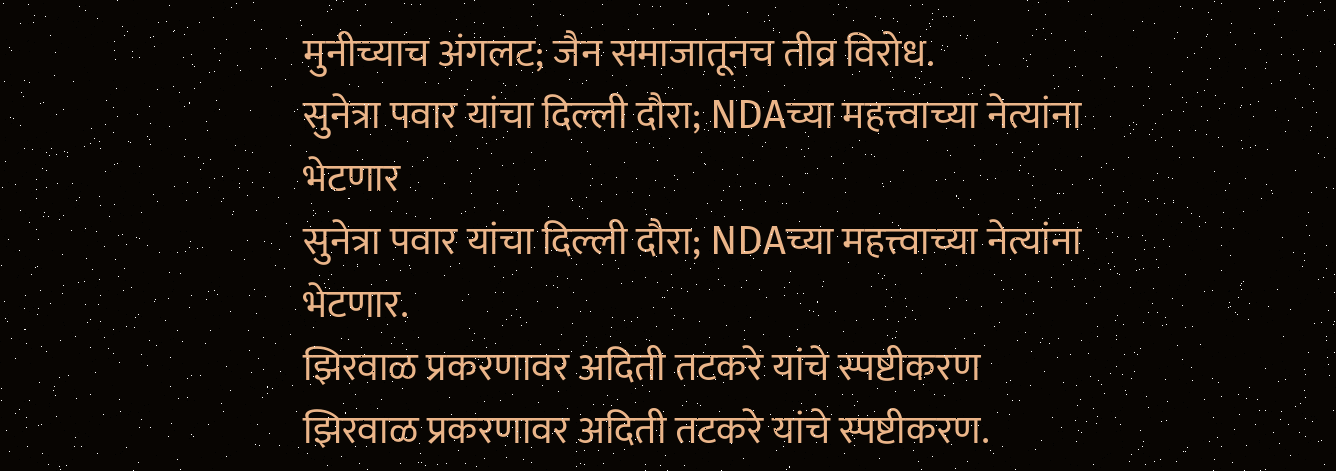मुनीच्याच अंगलट; जैन समाजातूनच तीव्र विरोध.
सुनेत्रा पवार यांचा दिल्ली दौरा; NDAच्या महत्त्वाच्या नेत्यांना भेटणार
सुनेत्रा पवार यांचा दिल्ली दौरा; NDAच्या महत्त्वाच्या नेत्यांना भेटणार.
झिरवाळ प्रकरणावर अदिती तटकरे यांचे स्पष्टीकरण
झिरवाळ प्रकरणावर अदिती तटकरे यांचे स्पष्टीकरण.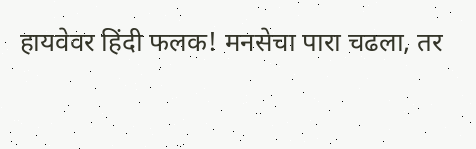हायवेवर हिंदी फलक! मनसेचा पारा चढला, तर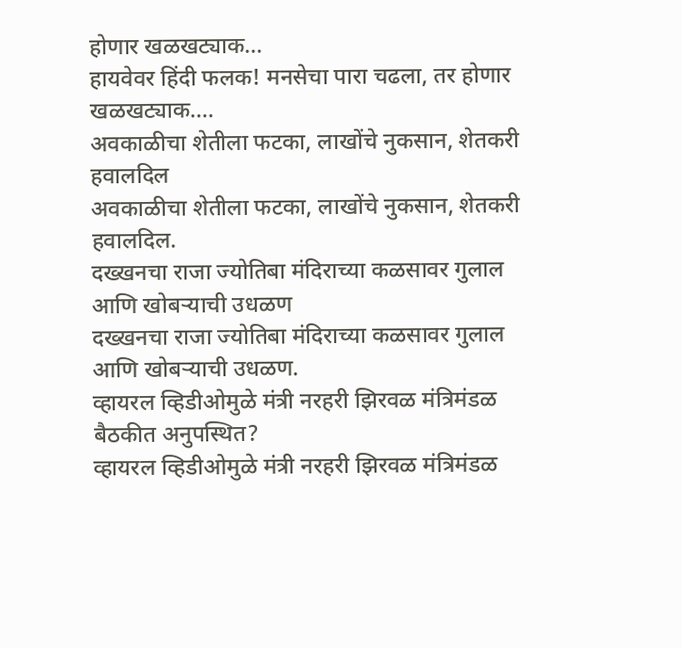होणार खळखट्याक...
हायवेवर हिंदी फलक! मनसेचा पारा चढला, तर होणार खळखट्याक....
अवकाळीचा शेतीला फटका, लाखोंचे नुकसान, शेतकरी हवालदिल
अवकाळीचा शेतीला फटका, लाखोंचे नुकसान, शेतकरी हवालदिल.
दख्खनचा राजा ज्योतिबा मंदिराच्या कळसावर गुलाल आणि खोबऱ्याची उधळण
दख्खनचा राजा ज्योतिबा मंदिराच्या कळसावर गुलाल आणि खोबऱ्याची उधळण.
व्हायरल व्हिडीओमुळे मंत्री नरहरी झिरवळ मंत्रिमंडळ बैठकीत अनुपस्थित?
व्हायरल व्हिडीओमुळे मंत्री नरहरी झिरवळ मंत्रिमंडळ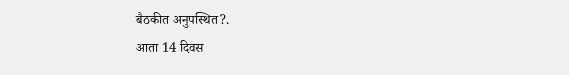बैठकीत अनुपस्थित?.
आता 14 दिवस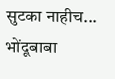सुटका नाहीच... भोंदूबाबा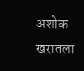अशोक खरातला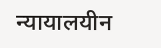न्यायालयीन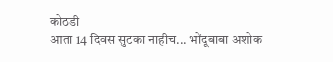कोठडी
आता 14 दिवस सुटका नाहीच... भोंदूबाबा अशोक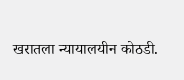खरातला न्यायालयीन कोठडी.